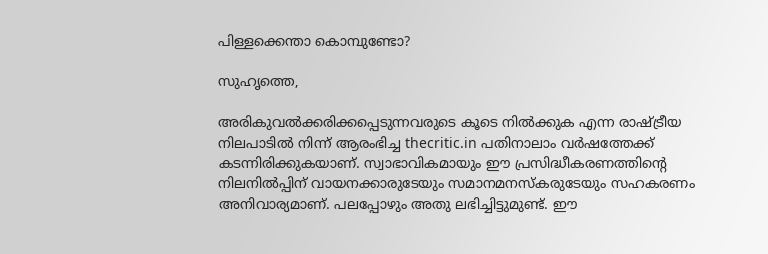പിള്ളക്കെന്താ കൊമ്പുണ്ടോ?

സുഹൃത്തെ,

അരികുവല്‍ക്കരിക്കപ്പെടുന്നവരുടെ കൂടെ നില്‍ക്കുക എന്ന രാഷ്ട്രീയ നിലപാടില്‍ നിന്ന് ആരംഭിച്ച thecritic.in പതിനാലാം വര്‍ഷത്തേക്ക് കടന്നിരിക്കുകയാണ്. സ്വാഭാവികമായും ഈ പ്രസിദ്ധീകരണത്തിന്റെ നിലനില്‍പ്പിന് വായനക്കാരുടേയും സമാനമനസ്‌കരുടേയും സഹകരണം അനിവാര്യമാണ്. പലപ്പോഴും അതു ലഭിച്ചിട്ടുമുണ്ട്. ഈ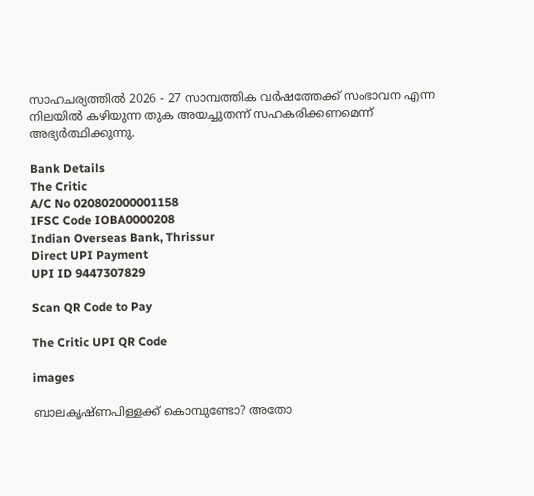സാഹചര്യത്തില്‍ 2026 - 27 സാമ്പത്തിക വര്‍ഷത്തേക്ക് സംഭാവന എന്ന നിലയില്‍ കഴിയുന്ന തുക അയച്ചുതന്ന് സഹകരിക്കണമെന്ന് അഭ്യര്‍ത്ഥിക്കുന്നു.

Bank Details
The Critic
A/C No 020802000001158
IFSC Code IOBA0000208
Indian Overseas Bank, Thrissur
Direct UPI Payment
UPI ID 9447307829

Scan QR Code to Pay

The Critic UPI QR Code

images

ബാലകൃഷ്ണപിള്ളക്ക് കൊമ്പുണ്ടോ? അതോ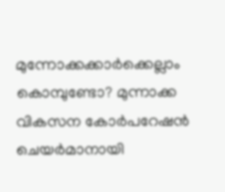മുന്നോക്കക്കാര്‍ക്കെല്ലാം കൊമ്പുണ്ടോ? മുന്നാക്ക വികസന കോര്‍പറേഷന്‍ ചെയര്‍മാനായി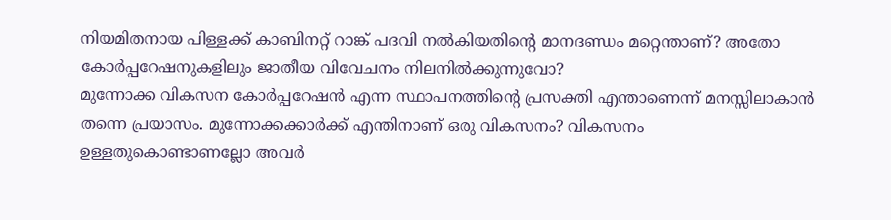നിയമിതനായ പിള്ളക്ക് കാബിനറ്റ് റാങ്ക് പദവി നല്‍കിയതിന്റെ മാനദണ്ഡം മറ്റെന്താണ്? അതോ കോര്‍പ്പറേഷനുകളിലും ജാതീയ വിവേചനം നിലനില്‍ക്കുന്നുവോ?
മുന്നോക്ക വികസന കോര്‍പ്പറേഷന്‍ എന്ന സ്ഥാപനത്തിന്റെ പ്രസക്തി എന്താണെന്ന് മനസ്സിലാകാന്‍ തന്നെ പ്രയാസം. മുന്നോക്കക്കാര്‍ക്ക് എന്തിനാണ് ഒരു വികസനം? വികസനം ഉള്ളതുകൊണ്ടാണല്ലോ അവര്‍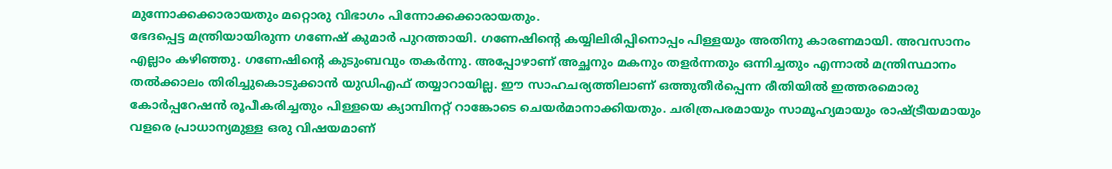മുന്നോക്കക്കാരായതും മറ്റൊരു വിഭാഗം പിന്നോക്കക്കാരായതും.
ഭേദപ്പെട്ട മന്ത്രിയായിരുന്ന ഗണേഷ് കുമാര്‍ പുറത്തായി. ഗണേഷിന്റെ കയ്യിലിരിപ്പിനൊപ്പം പിള്ളയും അതിനു കാരണമായി. അവസാനം എല്ലാം കഴിഞ്ഞു. ഗണേഷിന്റെ കുടുംബവും തകര്‍ന്നു. അപ്പോഴാണ് അച്ഛനും മകനും തളര്‍ന്നതും ഒന്നിച്ചതും എന്നാല്‍ മന്ത്രിസ്ഥാനം തല്‍ക്കാലം തിരിച്ചുകൊടുക്കാന്‍ യുഡിഎഫ് തയ്യാറായില്ല. ഈ സാഹചര്യത്തിലാണ് ഒത്തുതീര്‍പ്പെന്ന രീതിയില്‍ ഇത്തരമൊരു കോര്‍പ്പറേഷന്‍ രൂപീകരിച്ചതും പിള്ളയെ ക്യാമ്പിനറ്റ് റാങ്കോടെ ചെയര്‍മാനാക്കിയതും. ചരിത്രപരമായും സാമൂഹ്യമായും രാഷ്ട്രീയമായും വളരെ പ്രാധാന്യമുള്ള ഒരു വിഷയമാണ്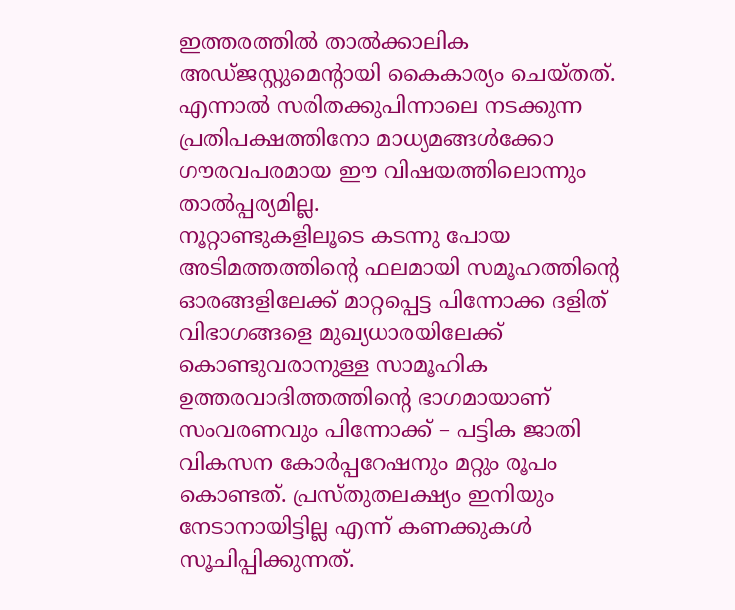ഇത്തരത്തില്‍ താല്‍ക്കാലിക അഡ്ജസ്റ്റുമെന്റായി കൈകാര്യം ചെയ്തത്. എന്നാല്‍ സരിതക്കുപിന്നാലെ നടക്കുന്ന പ്രതിപക്ഷത്തിനോ മാധ്യമങ്ങള്‍ക്കോ ഗൗരവപരമായ ഈ വിഷയത്തിലൊന്നും താല്‍പ്പര്യമില്ല.
നൂറ്റാണ്ടുകളിലൂടെ കടന്നു പോയ അടിമത്തത്തിന്റെ ഫലമായി സമൂഹത്തിന്റെ ഓരങ്ങളിലേക്ക് മാറ്റപ്പെട്ട പിന്നോക്ക ദളിത് വിഭാഗങ്ങളെ മുഖ്യധാരയിലേക്ക് കൊണ്ടുവരാനുള്ള സാമൂഹിക ഉത്തരവാദിത്തത്തിന്റെ ഭാഗമായാണ് സംവരണവും പിന്നോക്ക് – പട്ടിക ജാതി വികസന കോര്‍പ്പറേഷനും മറ്റും രൂപം കൊണ്ടത്. പ്രസ്തുതലക്ഷ്യം ഇനിയും നേടാനായിട്ടില്ല എന്ന് കണക്കുകള്‍ സൂചിപ്പിക്കുന്നത്.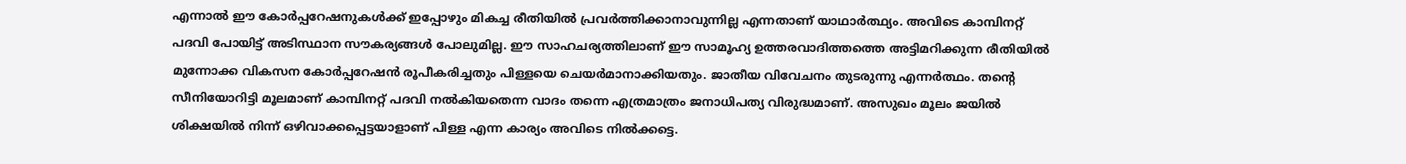എന്നാല്‍ ഈ കോര്‍പ്പറേഷനുകള്‍ക്ക് ഇപ്പോഴും മികച്ച രീതിയില്‍ പ്രവര്‍ത്തിക്കാനാവുന്നില്ല എന്നതാണ് യാഥാര്‍ത്ഥ്യം. അവിടെ കാമ്പിനറ്റ് പദവി പോയിട്ട് അടിസ്ഥാന സൗകര്യങ്ങള്‍ പോലുമില്ല. ഈ സാഹചര്യത്തിലാണ് ഈ സാമൂഹ്യ ഉത്തരവാദിത്തത്തെ അട്ടിമറിക്കുന്ന രീതിയില്‍ മുന്നോക്ക വികസന കോര്‍പ്പറേഷന്‍ രൂപീകരിച്ചതും പിള്ളയെ ചെയര്‍മാനാക്കിയതും. ജാതീയ വിവേചനം തുടരുന്നു എന്നര്‍ത്ഥം. തന്റെ സീനിയോറിട്ടി മൂലമാണ് കാമ്പിനറ്റ് പദവി നല്‍കിയതെന്ന വാദം തന്നെ എത്രമാത്രം ജനാധിപത്യ വിരുദ്ധമാണ്. അസുഖം മൂലം ജയില്‍ ശിക്ഷയില്‍ നിന്ന് ഒഴിവാക്കപ്പെട്ടയാളാണ് പിള്ള എന്ന കാര്യം അവിടെ നില്‍ക്കട്ടെ.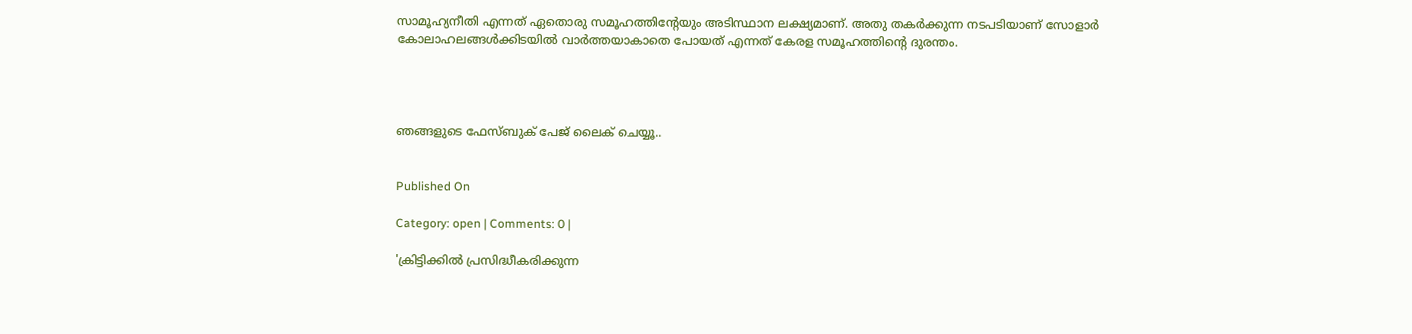സാമൂഹ്യനീതി എന്നത് ഏതൊരു സമൂഹത്തിന്റേയും അടിസ്ഥാന ലക്ഷ്യമാണ്. അതു തകര്‍ക്കുന്ന നടപടിയാണ് സോളാര്‍ കോലാഹലങ്ങള്‍ക്കിടയില്‍ വാര്‍ത്തയാകാതെ പോയത് എന്നത് കേരള സമൂഹത്തിന്റെ ദുരന്തം.




ഞങ്ങളുടെ ഫേസ്ബുക് പേജ് ലൈക് ചെയ്യൂ..


Published On

Category: open | Comments: 0 |

'ക്രിട്ടിക്കില്‍ പ്രസിദ്ധീകരിക്കുന്ന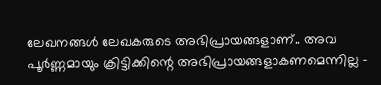ലേഖനങ്ങള്‍ ലേഖകരുടെ അഭിപ്രായങ്ങളാണ്.. അവ പൂര്‍ണ്ണമായും ക്രിട്ടിക്കിന്റെ അഭിപ്രായങ്ങളാകണമെന്നില്ല -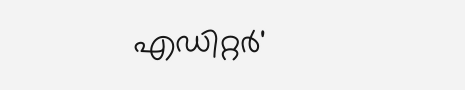എഡിറ്റര്‍'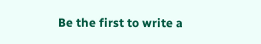Be the first to write a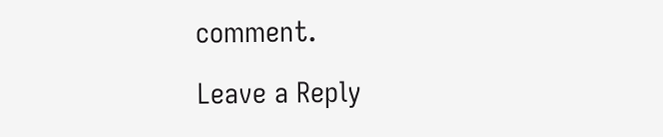comment.

Leave a Reply